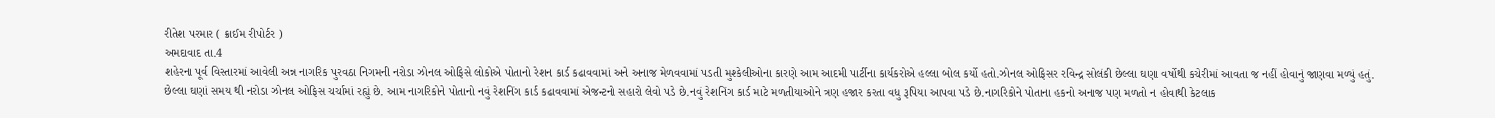રીતેશ પરમાર ( ક્રાઈમ રીપોર્ટર )
અમદાવાદ તા.4
શહેરના પૂર્વ વિસ્તારમાં આવેલી અન્ન નાગરિક પુરવઠા નિગમની નરોડા ઝોનલ ઓફિસે લોકોએ પોતાનો રેશન કાર્ડ કઢાવવામાં અને અનાજ મેળવવામાં પડતી મુશ્કેલીઓના કારણે આમ આદમી પાર્ટીના કાર્યકરોએ હલ્લા બોલ કર્યો હતો.ઝોનલ ઓફિસર રવિન્દ્ર સોલંકી છેલ્લા ઘણા વર્ષોથી કચેરીમાં આવતા જ નહીં હોવાનું જાણવા મળ્યું હતું.
છેલ્લા ઘણાં સમય થી નરોડા ઝોનલ ઓફિસ ચર્ચામાં રહ્યું છે. આમ નાગરિકોને પોતાનો નવું રેશનિંગ કાર્ડ કઢાવવામાં એજન્ટનો સહારો લેવો પડે છે.નવું રેશનિંગ કાર્ડ માટે મળતીયાઓને ત્રણ હજાર કરતા વધુ રૂપિયા આપવા પડે છે.નાગરિકોને પોતાના હકનો અનાજ પણ મળતો ન હોવાથી કેટલાક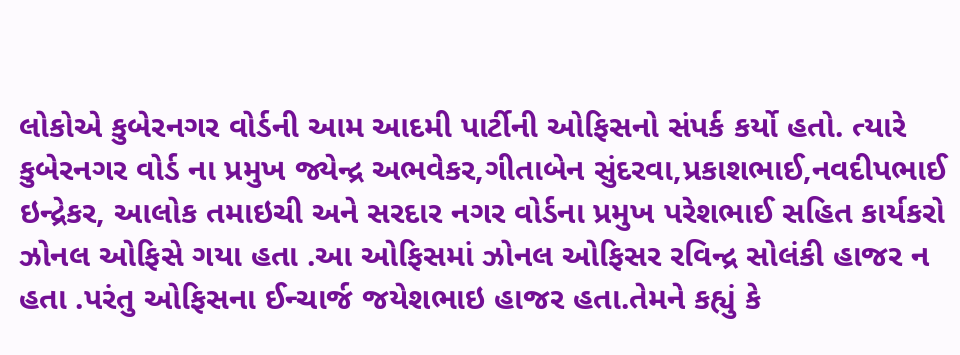લોકોએ કુબેરનગર વોર્ડની આમ આદમી પાર્ટીની ઓફિસનો સંપર્ક કર્યો હતો. ત્યારે કુબેરનગર વોર્ડ ના પ્રમુખ જ્યેન્દ્ર અભવેકર,ગીતાબેન સુંદરવા,પ્રકાશભાઈ,નવદીપભાઈ ઇન્દ્રેકર, આલોક તમાઇચી અને સરદાર નગર વોર્ડના પ્રમુખ પરેશભાઈ સહિત કાર્યકરો ઝોનલ ઓફિસે ગયા હતા .આ ઓફિસમાં ઝોનલ ઓફિસર રવિન્દ્ર સોલંકી હાજર ન હતા .પરંતુ ઓફિસના ઈન્ચાર્જ જયેશભાઇ હાજર હતા.તેમને કહ્યું કે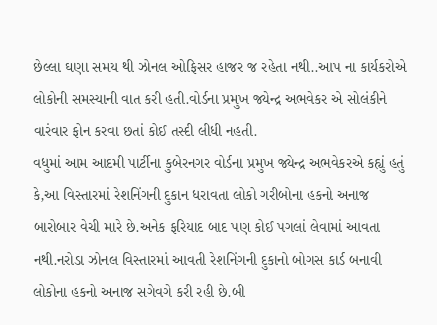છેલ્લા ઘણા સમય થી ઝોનલ ઓફિસર હાજર જ રહેતા નથી..આપ ના કાર્યકરોએ લોકોની સમસ્યાની વાત કરી હતી.વોર્ડના પ્રમુખ જ્યેન્દ્ર અભવેકર એ સોલંકીને વારંવાર ફોન કરવા છતાં કોઈ તસ્દી લીધી નહતી.
વધુમાં આમ આદમી પાર્ટીના કુબેરનગર વોર્ડના પ્રમુખ જ્યેન્દ્ર અભવેકરએ કહ્યું હતું કે,આ વિસ્તારમાં રેશનિંગની દુકાન ધરાવતા લોકો ગરીબોના હકનો અનાજ બારોબાર વેચી મારે છે.અનેક ફરિયાદ બાદ પણ કોઈ પગલાં લેવામાં આવતા નથી.નરોડા ઝોનલ વિસ્તારમાં આવતી રેશનિંગની દુકાનો બોગસ કાર્ડ બનાવી લોકોના હકનો અનાજ સગેવગે કરી રહી છે.બી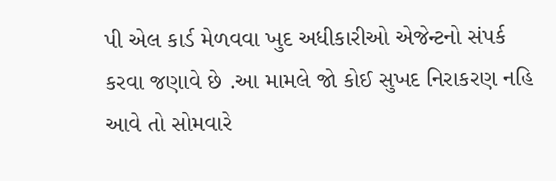પી એલ કાર્ડ મેળવવા ખુદ અધીકારીઓ એજેન્ટનો સંપર્ક કરવા જણાવે છે .આ મામલે જો કોઈ સુખદ નિરાકરણ નહિ આવે તો સોમવારે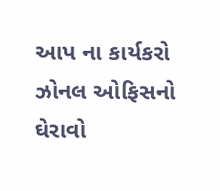આપ ના કાર્યકરો ઝોનલ ઓફિસનો ઘેરાવો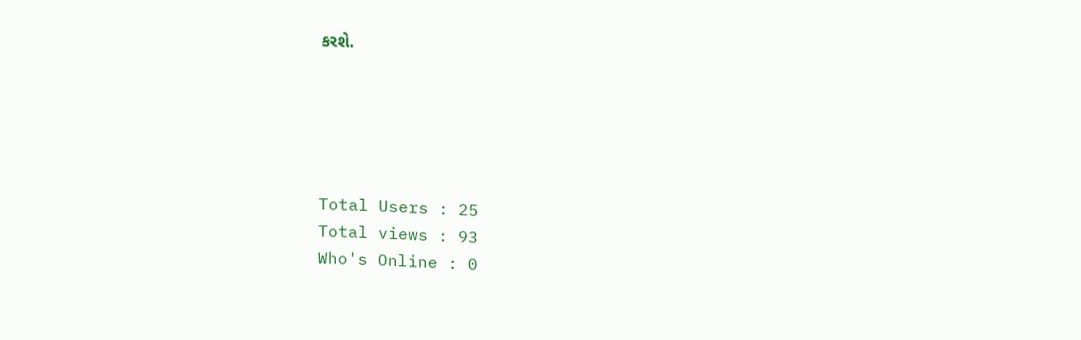કરશે.





Total Users : 25
Total views : 93
Who's Online : 0